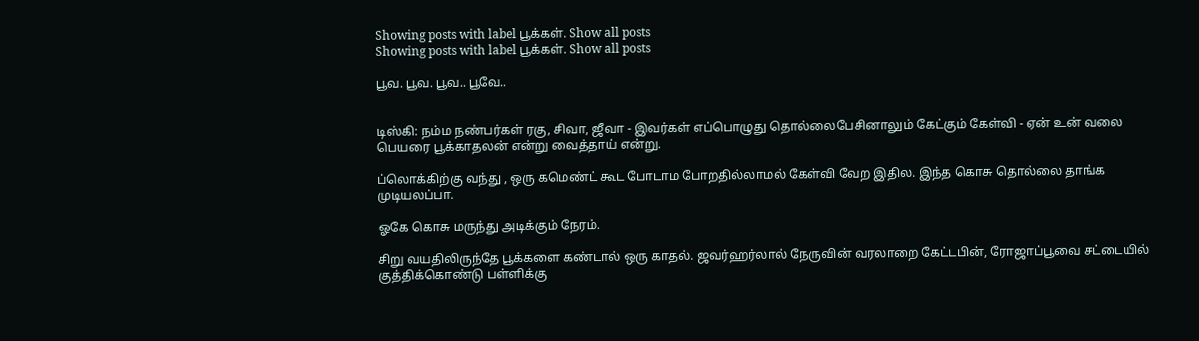Showing posts with label பூக்கள். Show all posts
Showing posts with label பூக்கள். Show all posts

பூவ. பூவ. பூவ.. பூவே..


டிஸ்கி: நம்ம நண்பர்கள் ரகு, சிவா, ஜீவா - இவர்கள் எப்பொழுது தொல்லைபேசினாலும் கேட்கும் கேள்வி - ஏன் உன் வலை பெயரை பூக்காதலன் என்று வைத்தாய் என்று.

ப்லொக்கிற்கு வந்து , ஒரு கமெண்ட் கூட போடாம போறதில்லாமல் கேள்வி வேற இதில. இந்த கொசு தொல்லை தாங்க முடியலப்பா.

ஓகே கொசு மருந்து அடிக்கும் நேரம்.

சிறு வயதிலிருந்தே பூக்களை கண்டால் ஒரு காதல். ஜவர்ஹர்லால் நேருவின் வரலாறை கேட்டபின், ரோஜாப்பூவை சட்டையில் குத்திக்கொண்டு பள்ளிக்கு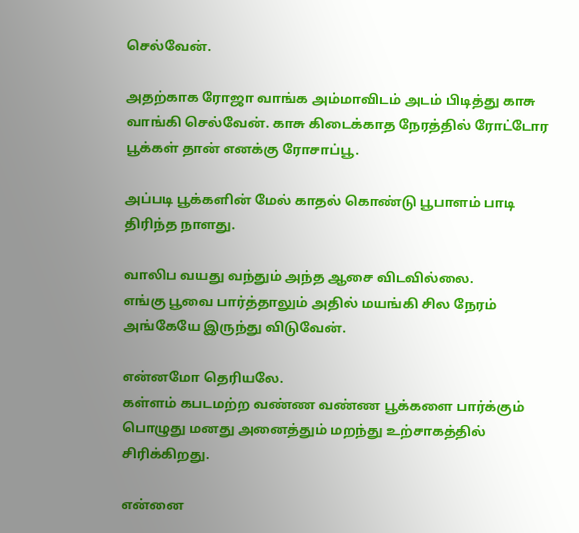செல்வேன்.

அதற்காக ரோஜா வாங்க அம்மாவிடம் அடம் பிடித்து காசு வாங்கி செல்வேன். காசு கிடைக்காத நேரத்தில் ரோட்டோர பூக்கள் தான் எனக்கு ரோசாப்பூ.

அப்படி பூக்களின் மேல் காதல் கொண்டு பூபாளம் பாடி திரிந்த நாளது.

வாலிப வயது வந்தும் அந்த ஆசை விடவில்லை.
எங்கு பூவை பார்த்தாலும் அதில் மயங்கி சில நேரம் அங்கேயே இருந்து விடுவேன்.

என்னமோ தெரியலே.
கள்ளம் கபடமற்ற வண்ண வண்ண பூக்களை பார்க்கும் பொழுது மனது அனைத்தும் மறந்து உற்சாகத்தில் சிரிக்கிறது.

என்னை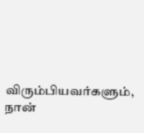விரும்பியவர்களும், நான்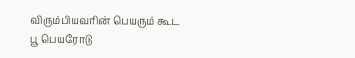விரும்பியவரின் பெயரும் கூட பூ பெயரோடு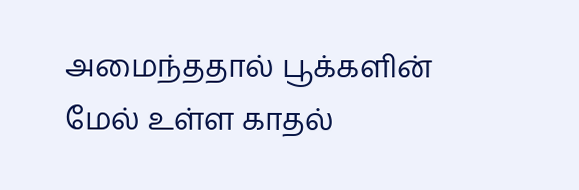அமைந்ததால் பூக்களின் மேல் உள்ள காதல்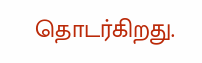தொடர்கிறது.